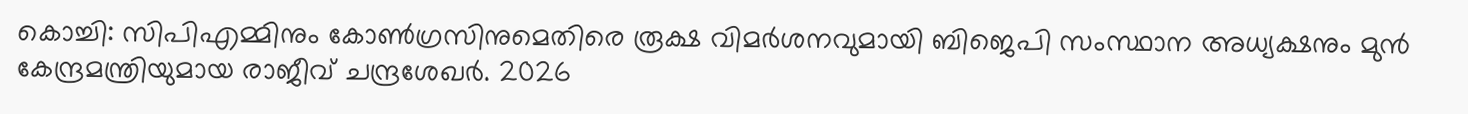കൊച്ചി: സിപിഎമ്മിനും കോൺഗ്രസിനുമെതിരെ രൂക്ഷ വിമർശനവുമായി ബിജെപി സംസ്ഥാന അധ്യക്ഷനും മുൻ കേന്ദ്രമന്ത്രിയുമായ രാജീവ് ചന്ദ്രശേഖർ. 2026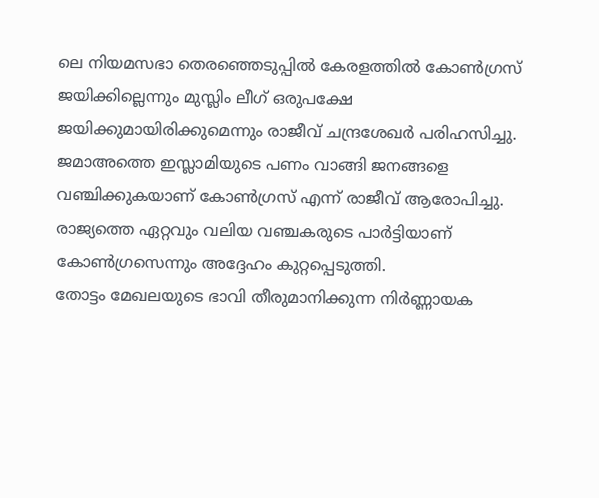ലെ നിയമസഭാ തെരഞ്ഞെടുപ്പിൽ കേരളത്തിൽ കോൺഗ്രസ് ജയിക്കില്ലെന്നും മുസ്ലിം ലീഗ് ഒരുപക്ഷേ ജയിക്കുമായിരിക്കുമെന്നും രാജീവ് ചന്ദ്രശേഖർ പരിഹസിച്ചു. ജമാഅത്തെ ഇസ്ലാമിയുടെ പണം വാങ്ങി ജനങ്ങളെ വഞ്ചിക്കുകയാണ് കോൺഗ്രസ് എന്ന് രാജീവ് ആരോപിച്ചു. രാജ്യത്തെ ഏറ്റവും വലിയ വഞ്ചകരുടെ പാർട്ടിയാണ് കോൺഗ്രസെന്നും അദ്ദേഹം കുറ്റപ്പെടുത്തി.
തോട്ടം മേഖലയുടെ ഭാവി തീരുമാനിക്കുന്ന നിർണ്ണായക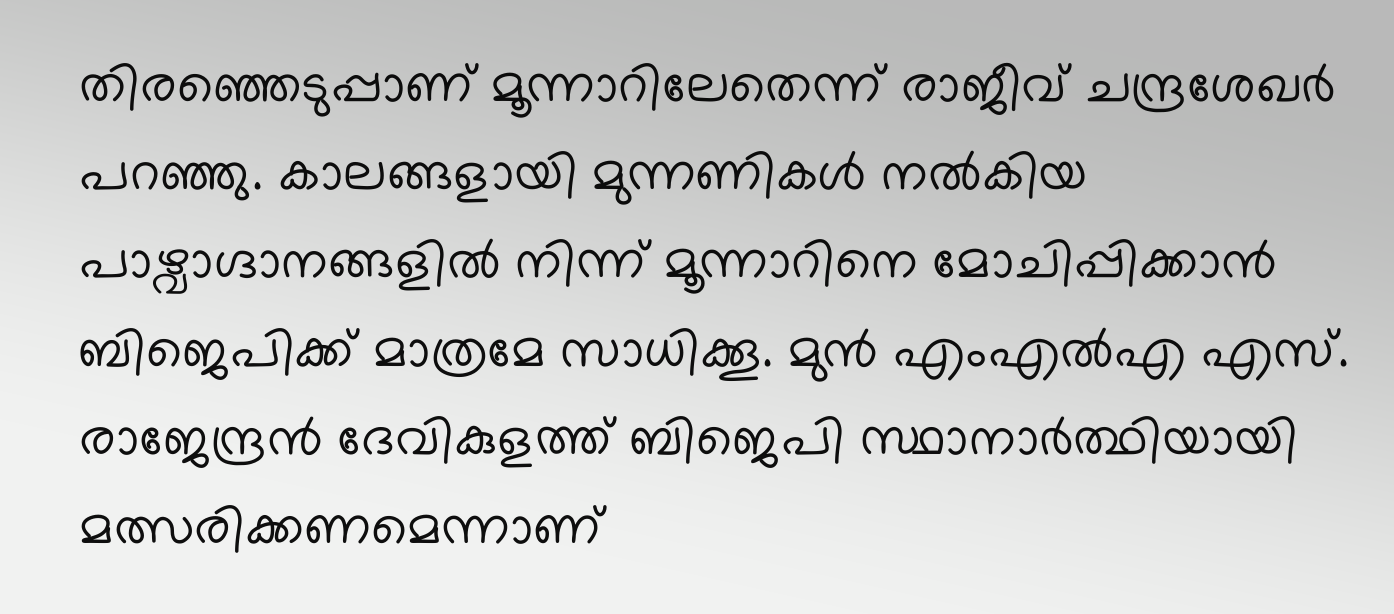തിരഞ്ഞെടുപ്പാണ് മൂന്നാറിലേതെന്ന് രാജീവ് ചന്ദ്രശേഖർ പറഞ്ഞു. കാലങ്ങളായി മുന്നണികൾ നൽകിയ പാഴ്വാഗ്ദാനങ്ങളിൽ നിന്ന് മൂന്നാറിനെ മോചിപ്പിക്കാൻ ബിജെപിക്ക് മാത്രമേ സാധിക്കൂ. മുൻ എംഎൽഎ എസ്. രാജേന്ദ്രൻ ദേവികുളത്ത് ബിജെപി സ്ഥാനാർത്ഥിയായി മത്സരിക്കണമെന്നാണ്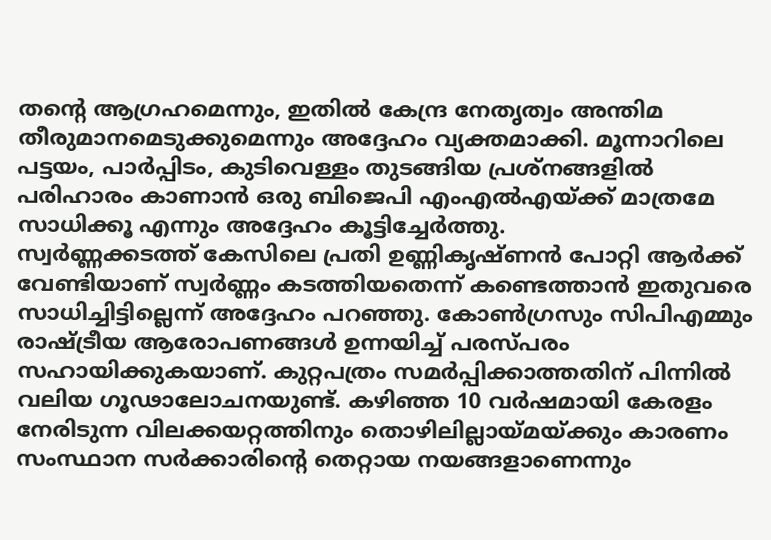തന്റെ ആഗ്രഹമെന്നും, ഇതിൽ കേന്ദ്ര നേതൃത്വം അന്തിമ തീരുമാനമെടുക്കുമെന്നും അദ്ദേഹം വ്യക്തമാക്കി. മൂന്നാറിലെ പട്ടയം, പാർപ്പിടം, കുടിവെള്ളം തുടങ്ങിയ പ്രശ്നങ്ങളിൽ പരിഹാരം കാണാൻ ഒരു ബിജെപി എംഎൽഎയ്ക്ക് മാത്രമേ സാധിക്കൂ എന്നും അദ്ദേഹം കൂട്ടിച്ചേർത്തു.
സ്വർണ്ണക്കടത്ത് കേസിലെ പ്രതി ഉണ്ണികൃഷ്ണൻ പോറ്റി ആർക്ക് വേണ്ടിയാണ് സ്വർണ്ണം കടത്തിയതെന്ന് കണ്ടെത്താൻ ഇതുവരെ സാധിച്ചിട്ടില്ലെന്ന് അദ്ദേഹം പറഞ്ഞു. കോൺഗ്രസും സിപിഎമ്മും രാഷ്ട്രീയ ആരോപണങ്ങൾ ഉന്നയിച്ച് പരസ്പരം സഹായിക്കുകയാണ്. കുറ്റപത്രം സമർപ്പിക്കാത്തതിന് പിന്നിൽ വലിയ ഗൂഢാലോചനയുണ്ട്. കഴിഞ്ഞ 10 വർഷമായി കേരളം നേരിടുന്ന വിലക്കയറ്റത്തിനും തൊഴിലില്ലായ്മയ്ക്കും കാരണം സംസ്ഥാന സർക്കാരിന്റെ തെറ്റായ നയങ്ങളാണെന്നും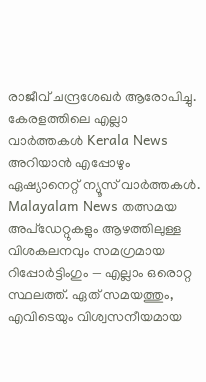രാജീവ് ചന്ദ്രശേഖർ ആരോപിച്ചു.
കേരളത്തിലെ എല്ലാ വാർത്തകൾ Kerala News അറിയാൻ എപ്പോഴും ഏഷ്യാനെറ്റ് ന്യൂസ് വാർത്തകൾ. Malayalam News തത്സമയ അപ്ഡേറ്റുകളും ആഴത്തിലുള്ള വിശകലനവും സമഗ്രമായ റിപ്പോർട്ടിംഗും — എല്ലാം ഒരൊറ്റ സ്ഥലത്ത്. ഏത് സമയത്തും, എവിടെയും വിശ്വസനീയമായ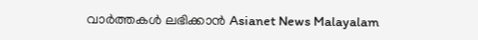വാർത്തകൾ ലഭിക്കാൻ Asianet News Malayalam